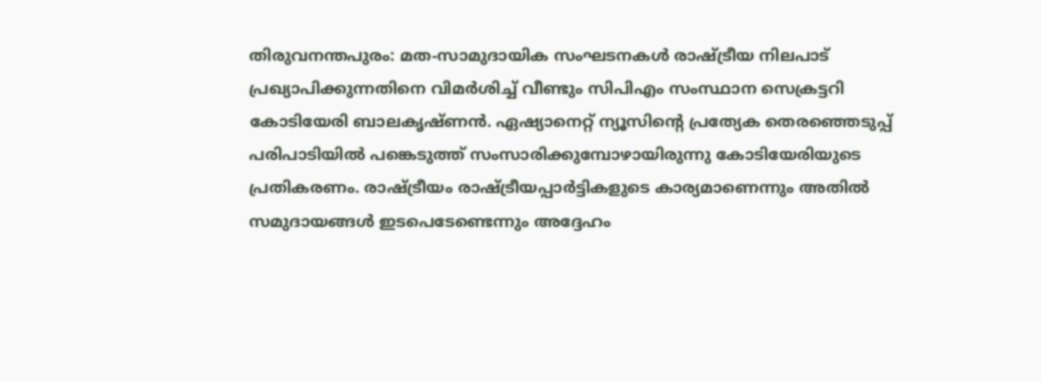തിരുവനന്തപുരം: മത-സാമുദായിക സംഘടനകൾ രാഷ്ട്രീയ നിലപാട് പ്രഖ്യാപിക്കുന്നതിനെ വിമർശിച്ച് വീണ്ടും സിപിഎം സംസ്ഥാന സെക്രട്ടറി കോടിയേരി ബാലകൃഷ്ണൻ. ഏഷ്യാനെറ്റ് ന്യൂസിന്റെ പ്രത്യേക തെരഞ്ഞെടുപ്പ് പരിപാടിയിൽ പങ്കെടുത്ത് സംസാരിക്കുമ്പോഴായിരുന്നു കോടിയേരിയുടെ പ്രതികരണം. രാഷ്ട്രീയം രാഷ്ട്രീയപ്പാർട്ടികളുടെ കാര്യമാണെന്നും അതിൽ സമുദായങ്ങൾ ഇടപെടേണ്ടെന്നും അദ്ദേഹം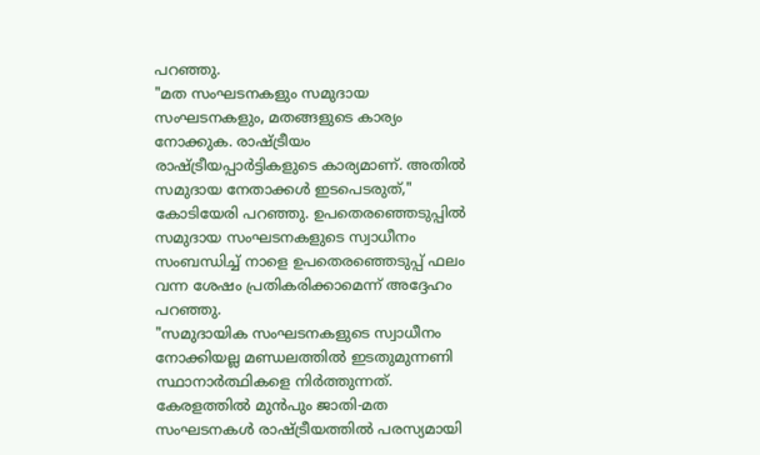പറഞ്ഞു.
"മത സംഘടനകളും സമുദായ സംഘടനകളും, മതങ്ങളുടെ കാര്യം നോക്കുക. രാഷ്ട്രീയം രാഷ്ട്രീയപ്പാർട്ടികളുടെ കാര്യമാണ്. അതിൽ സമുദായ നേതാക്കൾ ഇടപെടരുത്," കോടിയേരി പറഞ്ഞു. ഉപതെരഞ്ഞെടുപ്പിൽ സമുദായ സംഘടനകളുടെ സ്വാധീനം സംബന്ധിച്ച് നാളെ ഉപതെരഞ്ഞെടുപ്പ് ഫലം വന്ന ശേഷം പ്രതികരിക്കാമെന്ന് അദ്ദേഹം പറഞ്ഞു.
"സമുദായിക സംഘടനകളുടെ സ്വാധീനം നോക്കിയല്ല മണ്ഡലത്തിൽ ഇടതുമുന്നണി സ്ഥാനാർത്ഥികളെ നിർത്തുന്നത്. കേരളത്തിൽ മുൻപും ജാതി-മത സംഘടനകൾ രാഷ്ട്രീയത്തിൽ പരസ്യമായി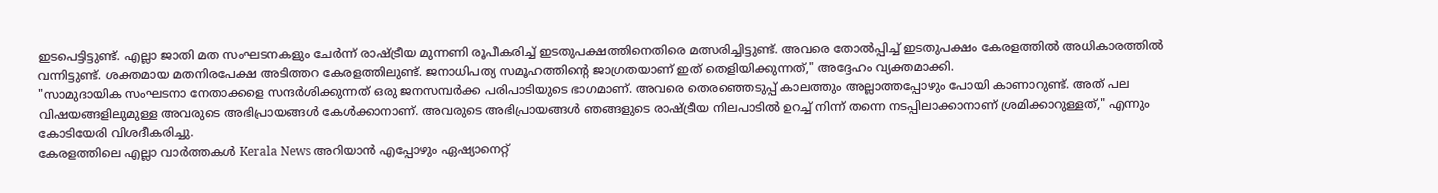ഇടപെട്ടിട്ടുണ്ട്. എല്ലാ ജാതി മത സംഘടനകളും ചേർന്ന് രാഷ്ട്രീയ മുന്നണി രൂപീകരിച്ച് ഇടതുപക്ഷത്തിനെതിരെ മത്സരിച്ചിട്ടുണ്ട്. അവരെ തോൽപ്പിച്ച് ഇടതുപക്ഷം കേരളത്തിൽ അധികാരത്തിൽ വന്നിട്ടുണ്ട്. ശക്തമായ മതനിരപേക്ഷ അടിത്തറ കേരളത്തിലുണ്ട്. ജനാധിപത്യ സമൂഹത്തിന്റെ ജാഗ്രതയാണ് ഇത് തെളിയിക്കുന്നത്," അദ്ദേഹം വ്യക്തമാക്കി.
"സാമുദായിക സംഘടനാ നേതാക്കളെ സന്ദർശിക്കുന്നത് ഒരു ജനസമ്പർക്ക പരിപാടിയുടെ ഭാഗമാണ്. അവരെ തെരഞ്ഞെടുപ്പ് കാലത്തും അല്ലാത്തപ്പോഴും പോയി കാണാറുണ്ട്. അത് പല വിഷയങ്ങളിലുമുള്ള അവരുടെ അഭിപ്രായങ്ങൾ കേൾക്കാനാണ്. അവരുടെ അഭിപ്രായങ്ങൾ ഞങ്ങളുടെ രാഷ്ട്രീയ നിലപാടിൽ ഉറച്ച് നിന്ന് തന്നെ നടപ്പിലാക്കാനാണ് ശ്രമിക്കാറുള്ളത്," എന്നും കോടിയേരി വിശദീകരിച്ചു.
കേരളത്തിലെ എല്ലാ വാർത്തകൾ Kerala News അറിയാൻ എപ്പോഴും ഏഷ്യാനെറ്റ്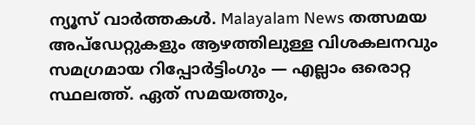ന്യൂസ് വാർത്തകൾ. Malayalam News തത്സമയ അപ്ഡേറ്റുകളും ആഴത്തിലുള്ള വിശകലനവും സമഗ്രമായ റിപ്പോർട്ടിംഗും — എല്ലാം ഒരൊറ്റ സ്ഥലത്ത്. ഏത് സമയത്തും,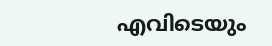എവിടെയും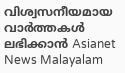വിശ്വസനീയമായ വാർത്തകൾ ലഭിക്കാൻ Asianet News Malayalam